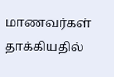மாணவர்கள் தாக்கியதில்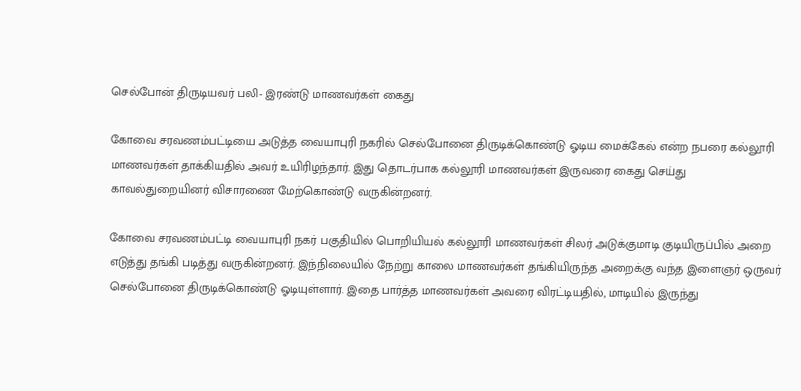செல்போன் திருடியவர் பலி- இரண்டு மாணவர்கள் கைது

கோவை சரவணம்பட்டியை அடுத்த வையாபுரி நகரில் செல்போனை திருடிக்கொண்டு ஓடிய மைக்கேல் என்ற நபரை கல்லூரி மாணவர்கள் தாக்கியதில் அவர் உயிரிழந்தார். இது தொடர்பாக கல்லூரி மாணவர்கள் இருவரை கைது செய்து காவல்துறையினர் விசாரணை மேற்கொண்டு வருகின்றனர்.

கோவை சரவணம்பட்டி வையாபுரி நகர் பகுதியில் பொறியியல் கல்லூரி மாணவர்கள் சிலர் அடுக்குமாடி குடியிருப்பில் அறை எடுத்து தங்கி படித்து வருகின்றனர். இந்நிலையில் நேற்று காலை மாணவர்கள் தங்கியிருந்த அறைக்கு வந்த இளைஞர் ஒருவர் செல்போனை திருடிக்கொண்டு ஓடியுள்ளார். இதை பார்த்த மாணவர்கள் அவரை விரட்டியதில், மாடியில் இருந்து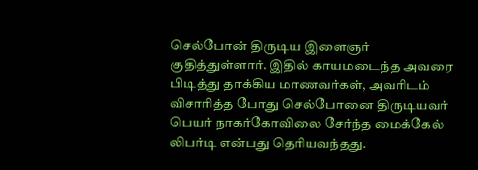செல்போன் திருடிய இளைஞர் குதித்துள்ளார். இதில் காயமடைந்த அவரை பிடித்து தாக்கிய மாணவர்கள், அவரிடம் விசாரித்த போது செல்போனை திருடியவர் பெயர் நாகர்கோவிலை சேர்ந்த மைக்கேல் லிபர்டி என்பது தெரியவந்தது.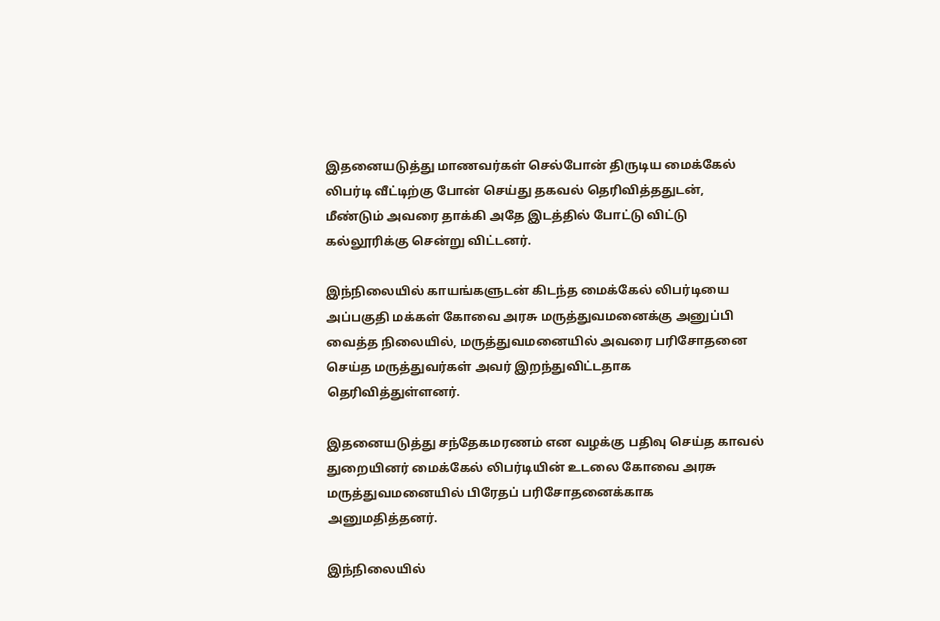இதனையடுத்து மாணவர்கள் செல்போன் திருடிய மைக்கேல் லிபர்டி வீட்டிற்கு போன் செய்து தகவல் தெரிவித்ததுடன், மீண்டும் அவரை தாக்கி அதே இடத்தில் போட்டு விட்டு கல்லூரிக்கு சென்று விட்டனர்.

இந்நிலையில் காயங்களுடன் கிடந்த மைக்கேல் லிபர்டியை அப்பகுதி மக்கள் கோவை அரசு மருத்துவமனைக்கு அனுப்பி வைத்த நிலையில், மருத்துவமனையில் அவரை பரிசோதனை செய்த மருத்துவர்கள் அவர் இறந்துவிட்டதாக தெரிவித்துள்ளனர்.

இதனையடுத்து சந்தேகமரணம் என வழக்கு பதிவு செய்த காவல் துறையினர் மைக்கேல் லிபர்டியின் உடலை கோவை அரசு மருத்துவமனையில் பிரேதப் பரிசோதனைக்காக அனுமதித்தனர்.

இந்நிலையில்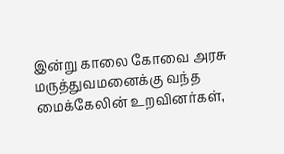இன்று காலை கோவை அரசு மருத்துவமனைக்கு வந்த மைக்கேலின் உறவினர்கள்,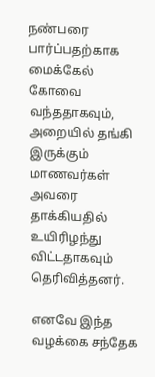நண்பரை பார்ப்பதற்காக மைக்கேல் கோவை வந்ததாகவும், அறையில் தங்கி இருக்கும் மாணவர்கள் அவரை தாக்கியதில் உயிரிழந்து விட்டதாகவும் தெரிவித்தனர்.

எனவே இந்த வழக்கை சந்தேக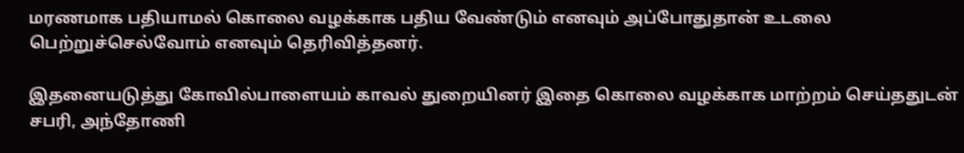மரணமாக பதியாமல் கொலை வழக்காக பதிய வேண்டும் எனவும் அப்போதுதான் உடலை பெற்றுச்செல்வோம் எனவும் தெரிவித்தனர்.

இதனையடுத்து கோவில்பாளையம் காவல் துறையினர் இதை கொலை வழக்காக மாற்றம் செய்ததுடன் சபரி, அந்தோணி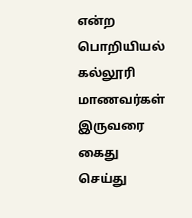என்ற பொறியியல் கல்லூரி மாணவர்கள் இருவரை கைது செய்து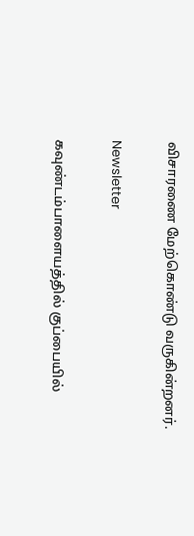விசாரணை மேற்கொண்டு வருகின்றனர்.

Newsletter

கவுண்டம்பாளையத்தில் குப்பையில்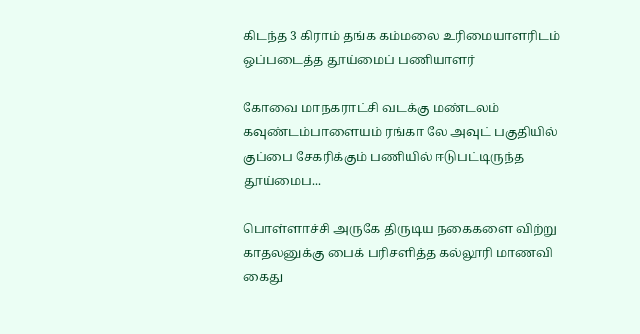கிடந்த 3 கிராம் தங்க கம்மலை உரிமையாளரிடம் ஒப்படைத்த தூய்மைப் பணியாளர்

கோவை மாநகராட்சி வடக்கு மண்டலம் கவுண்டம்பாளையம் ரங்கா லே அவுட் பகுதியில் குப்பை சேகரிக்கும் பணியில் ஈடுபட்டிருந்த தூய்மைப...

பொள்ளாச்சி அருகே திருடிய நகைகளை விற்று காதலனுக்கு பைக் பரிசளித்த கல்லூரி மாணவி கைது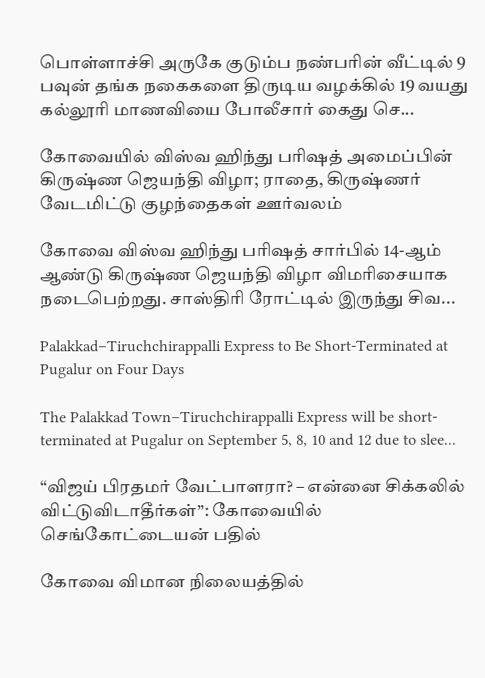பொள்ளாச்சி அருகே குடும்ப நண்பரின் வீட்டில் 9 பவுன் தங்க நகைகளை திருடிய வழக்கில் 19 வயது கல்லூரி மாணவியை போலீசார் கைது செ...

கோவையில் விஸ்வ ஹிந்து பரிஷத் அமைப்பின் கிருஷ்ண ஜெயந்தி விழா; ராதை, கிருஷ்ணர் வேடமிட்டு குழந்தைகள் ஊர்வலம்

கோவை விஸ்வ ஹிந்து பரிஷத் சார்பில் 14-ஆம் ஆண்டு கிருஷ்ண ஜெயந்தி விழா விமரிசையாக நடைபெற்றது. சாஸ்திரி ரோட்டில் இருந்து சிவ...

Palakkad–Tiruchchirappalli Express to Be Short-Terminated at Pugalur on Four Days

The Palakkad Town–Tiruchchirappalli Express will be short-terminated at Pugalur on September 5, 8, 10 and 12 due to slee...

“விஜய் பிரதமர் வேட்பாளரா? – என்னை சிக்கலில் விட்டுவிடாதீர்கள்”: கோவையில் செங்கோட்டையன் பதில்

கோவை விமான நிலையத்தில்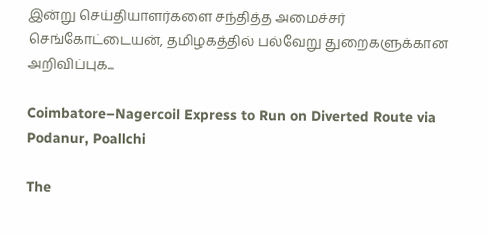இன்று செய்தியாளர்களை சந்தித்த அமைச்சர் செங்கோட்டையன், தமிழகத்தில் பல்வேறு துறைகளுக்கான அறிவிப்புக...

Coimbatore–Nagercoil Express to Run on Diverted Route via Podanur, Poallchi

The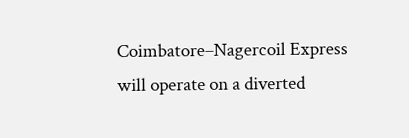Coimbatore–Nagercoil Express will operate on a diverted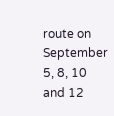route on September 5, 8, 10 and 12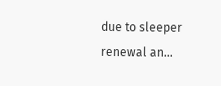due to sleeper renewal an...